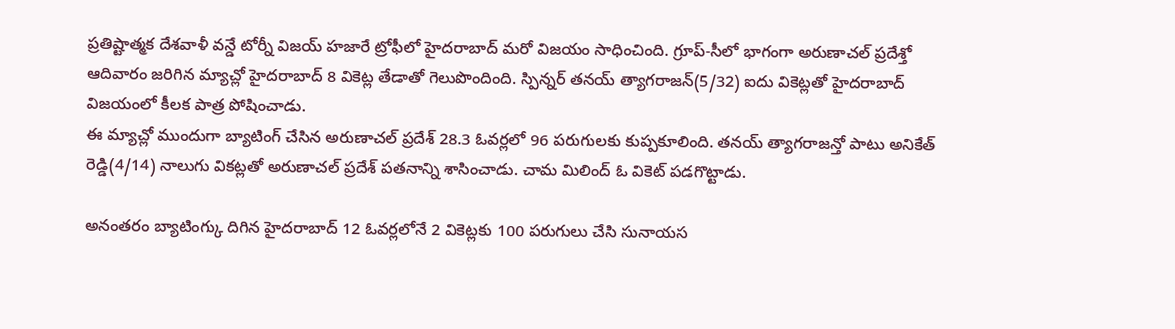ప్రతిష్టాత్మక దేశవాళీ వన్డే టోర్నీ విజయ్ హజారే ట్రోఫీలో హైదరాబాద్ మరో విజయం సాధించింది. గ్రూప్-సీలో భాగంగా అరుణాచల్ ప్రదేశ్తో ఆదివారం జరిగిన మ్యాచ్లో హైదరాబాద్ 8 వికెట్ల తేడాతో గెలుపొందింది. స్పిన్నర్ తనయ్ త్యాగరాజన్(5/32) ఐదు వికెట్లతో హైదరాబాద్ విజయంలో కీలక పాత్ర పోషించాడు.
ఈ మ్యాచ్లో ముందుగా బ్యాటింగ్ చేసిన అరుణాచల్ ప్రదేశ్ 28.3 ఓవర్లలో 96 పరుగులకు కుప్పకూలింది. తనయ్ త్యాగరాజన్తో పాటు అనికేత్ రెడ్డి(4/14) నాలుగు వికట్లతో అరుణాచల్ ప్రదేశ్ పతనాన్ని శాసించాడు. చామ మిలింద్ ఓ వికెట్ పడగొట్టాడు.

అనంతరం బ్యాటింగ్కు దిగిన హైదరాబాద్ 12 ఓవర్లలోనే 2 వికెట్లకు 100 పరుగులు చేసి సునాయస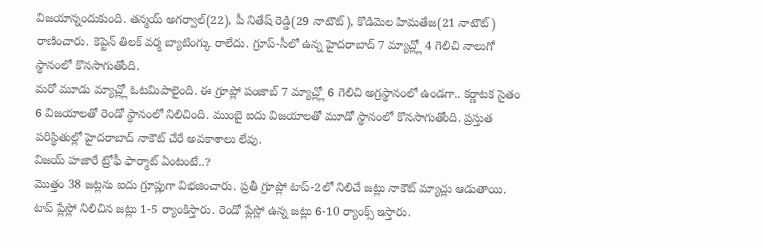విజయాన్నందుకుంది. తన్మయ్ అగర్వాల్(22), పీ నితేష్ రెడ్డి(29 నాటౌట్), కొడిమెల హిమతేజ(21 నాటౌట్) రాణించారు. కెప్టెన్ తిలక్ వర్మ బ్యాటింగ్కు రాలేదు. గ్రూప్-సీలో ఉన్న హైదరాబాద్ 7 మ్యాచ్ల్లో 4 గెలిచి నాలుగో స్థానంలో కొనసాగుతోంది.
మరో మూడు మ్యాచ్ల్లో ఓటమిపాలైంది. ఈ గ్రూప్లో పంజాబ్ 7 మ్యాచ్ల్లో 6 గెలిచి అగ్రస్థానంలో ఉండగా.. కర్ణాటక సైతం 6 విజయాలతో రెండో స్థానంలో నిలిచింది. ముంబై ఐదు విజయాలతో మూడో స్థానంలో కొనసాగుతోంది. ప్రస్తుత పరిస్థితుల్లో హైదరాబాద్ నాకౌట్ చేరే అవకాశాలు లేవు.
విజయ్ హజారే ట్రోఫీ ఫార్మాట్ ఏంటంటే..?
మొత్తం 38 జట్లను ఐదు గ్రూప్లుగా విభజించారు. ప్రతీ గ్రూప్లో టాప్-2లో నిలిచే జట్లు నాకౌట్ మ్యాచ్లు ఆడుతాయి. టాప్ ప్లేస్లో నిలిచిన జట్లు 1-5 ర్యాంకిస్తారు. రెండో ప్లేస్లో ఉన్న జట్లు 6-10 ర్యాంక్స్ ఇస్తారు.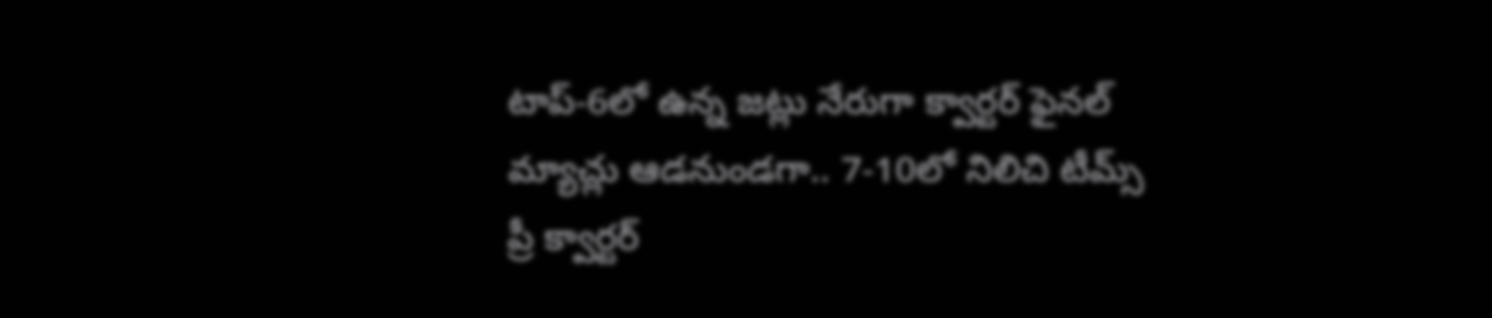టాప్-6లో ఉన్న జట్లు నేరుగా క్వార్టర్ ఫైనల్ మ్యాచ్లు ఆడనుండగా.. 7-10లో నిలిచి టీమ్స్ ప్రీ క్వార్టర్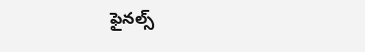ఫైనల్స్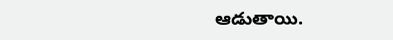ఆడుతాయి.